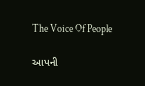The Voice Of People

આપની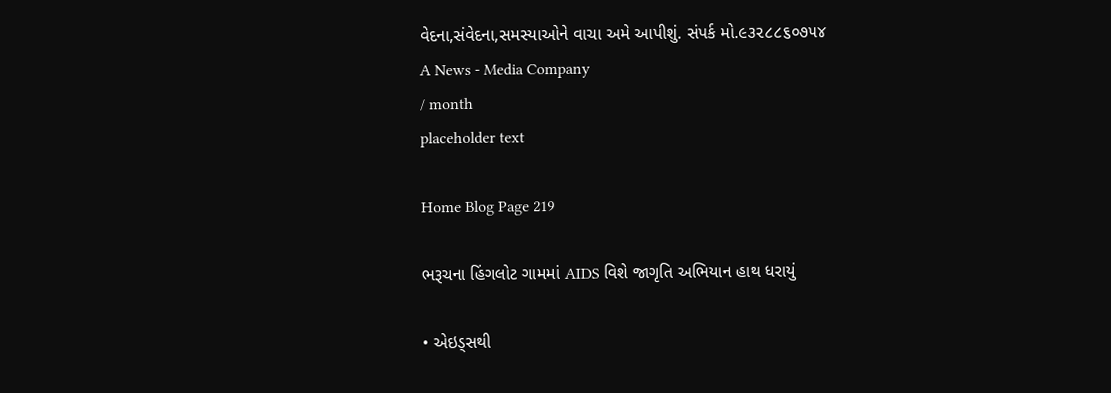વેદના,સંવેદના,સમસ્યાઓને વાચા અમે આપીશું. સંપર્ક મો.૯૩૨૮૮૬૦૭૫૪
A News - Media Company
/ month
placeholder text

Home Blog Page 219

ભરૂચના હિંગલોટ ગામમાં AIDS વિશે જાગૃતિ અભિયાન હાથ ધરાયું

• એઇડ્સથી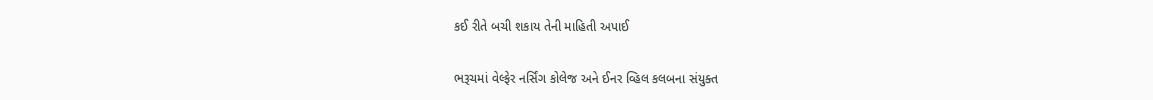કઈ રીતે બચી શકાય તેની માહિતી અપાઈ

ભરૂચમાં વેલ્ફેર નર્સિંગ કોલેજ અને ઈનર વ્હિલ કલબના સંયુક્ત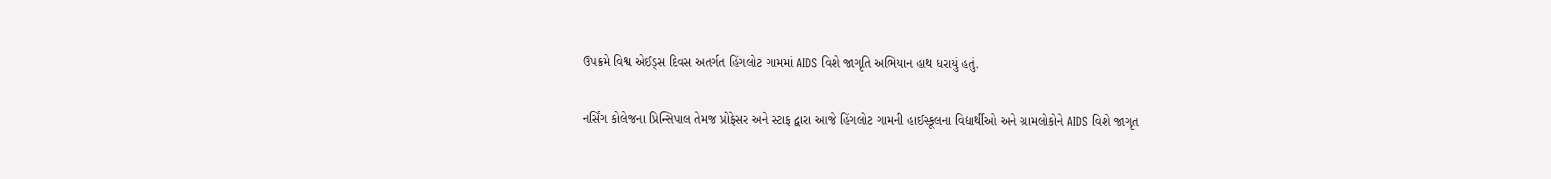ઉપક્રમે વિશ્વ એઈડ્સ દિવસ અતર્ગત હિંગલોટ ગામમાં AIDS વિશે જાગૃતિ અભિયાન હાથ ધરાયું હતું.

નર્સિંગ કોલેજના પ્રિન્સિપાલ તેમજ પ્રોફેસર અને સ્ટાફ દ્વારા આજે હિંગલોટ ગામની હાઈસ્કૂલના વિદ્યાર્થીઓ અને ગ્રામલોકોને AIDS વિશે જાગૃત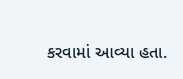કરવામાં આવ્યા હતા.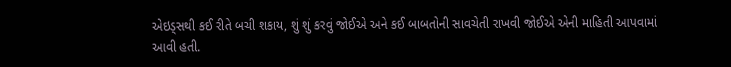એઇડ્સથી કઈ રીતે બચી શકાય, શું શું કરવું જોઈએ અને કઈ બાબતોની સાવચેતી રાખવી જોઈએ એની માહિતી આપવામાં આવી હતી.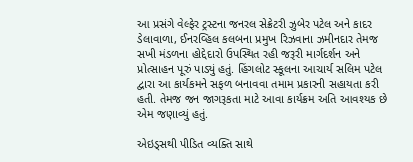આ પ્રસંગે વેલ્ફેર ટ્રસ્ટના જનરલ સેક્રેટરી ઝુબેર પટેલ અને કાદર ડેલાવાળા, ઈનરવ્હિલ કલબના પ્રમુખ રિઝવાના ઝમીનદાર તેમજ સખી મંડળના હોદ્દેદારો ઉપસ્થિત રહી જરૂરી માર્ગદર્શન અને પ્રોત્સાહન પૂરું પાડ્યું હતું. હિંગલોટ સ્કૂલના આચાર્ય સલિમ પટેલ દ્વારા આ કાર્યકમને સફળ બનાવવા તમામ પ્રકારની સહાયતા કરી હતી. તેમજ જન જાગરૂકતા માટે આવા કાર્યક્રમ અતિ આવશ્યક છે એમ જણાવ્યું હતું.

એઇડ્સથી પીડિત વ્યક્તિ સાથે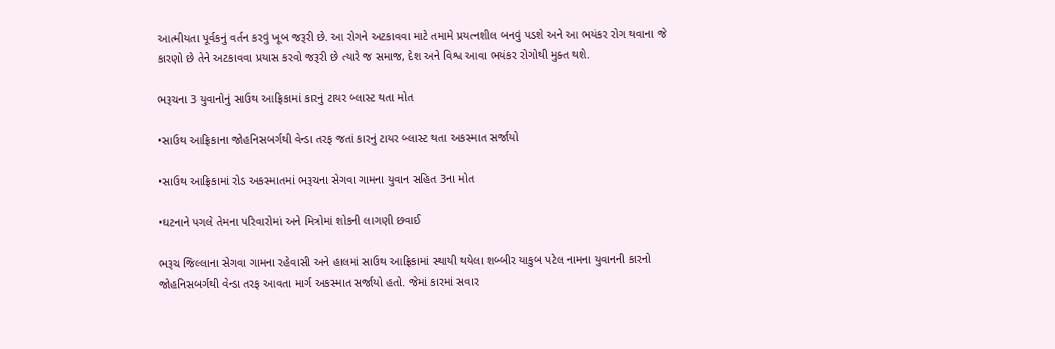આત્મીયતા પૂર્વકનું વર્તન કરવું ખૂબ જરૂરી છે. આ રોગને અટકાવવા માટે તમામે પ્રયત્નશીલ બનવું પડશે અને આ ભયંકર રોગ થવાના જે કારણો છે તેને અટકાવવા પ્રયાસ કરવો જરૂરી છે ત્યારે જ સમાજ, દેશ અને વિશ્વ આવા ભયંકર રોગોથી મુક્ત થશે.

ભરૂચના 3 યુવાનોનું સાઉથ આફ્રિકામાં કારનું ટાયર બ્લાસ્ટ થતા મોત

•સાઉથ આફ્રિકાના જોહનિસબર્ગથી વેન્ડા તરફ જતાં કારનું ટાયર બ્લાસ્ટ થતા અકસ્માત સર્જાયો

•સાઉથ આફ્રિકામાં રોડ અકસ્માતમાં ભરૂચના સેગવા ગામના યુવાન સહિત 3ના મોત

•ઘટનાને પગલે તેમના પરિવારોમાં અને મિત્રોમાં શોકની લાગણી છવાઈ

ભરૂચ જિલ્લાના સેગવા ગામના રહેવાસી અને હાલમાં સાઉથ આફ્રિકામાં સ્થાયી થયેલા શબ્બીર યાકુબ પટેલ નામના યુવાનની કારનો જોહનિસબર્ગથી વેન્ડા તરફ આવતા માર્ગ અકસ્માત સર્જાયો હતો. જેમાં કારમાં સવાર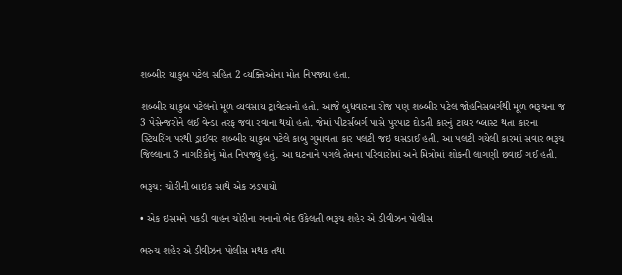શબ્બીર યાકુબ પટેલ સહિત 2 વ્યક્તિઓના મોત નિપજ્યા હતા.

શબ્બીર યાકુબ પટેલનો મૂળ વ્યવસાય ટ્રાવેલ્સનો હતો. આજે બુધવારના રોજ પણ શબ્બીર પટેલ જોહનિસબર્ગથી મૂળ ભરૂચના જ 3 પેસેન્જરોને લઈ વેન્ડા તરફ જવા રવાના થયો હતો. જેમાં પીટર્સબર્ગ પાસે પુરપાટ દોડતી કારનું ટાયર બ્લાસ્ટ થતા કારના સ્ટિયરિંગ પરથી ડ્રાઈવર શબ્બીર યાકુબ પટેલે કાબુ ગુમાવતા કાર પલટી જઇ ઘસડાઈ હતી. આ પલટી ગયેલી કારમાં સવાર ભરૂચ જિલ્લાના 3 નાગરિકોનું મોત નિપજ્યું હતું. આ ઘટનાને પગલે તેમના પરિવારોમાં અને મિત્રોમાં શોકની લાગણી છવાઈ ગઈ હતી.

ભરૂચ: ચોરીની બાઇક સાથે એક ઝડપાયો

• એક ઇસમને પકડી વાહન ચોરીના ગનાનો ભેદ ઉકેલતી ભરૂચ શહેર એ ડીવીઝન પોલીસ

ભરુચ શહેર એ ડીવીઝન પોલીસ મથક તથા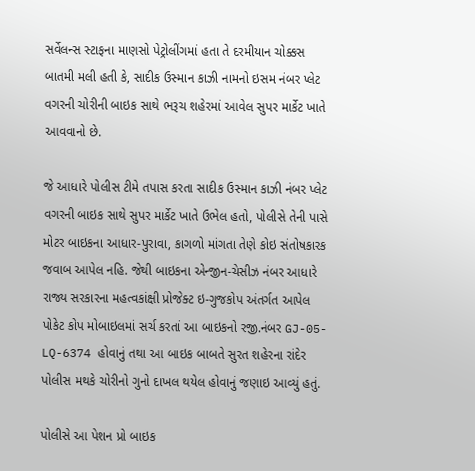સર્વેલન્સ સ્ટાફના માણસો પેટ્રોલીંગમાં હતા તે દરમીયાન ચોક્કસ બાતમી મલી હતી કે, સાદીક ઉસ્માન કાઝી નામનો ઇસમ નંબર પ્લેટ વગરની ચોરીની બાઇક સાથે ભરૂચ શહેરમાં આવેલ સુપર માર્કેટ ખાતે આવવાનો છે.

જે આધારે પોલીસ ટીમે તપાસ કરતા સાદીક ઉસ્માન કાઝી નંબર પ્લેટ વગરની બાઇક સાથે સુપર માર્કેટ ખાતે ઉભેલ હતો, પોલીસે તેની પાસે મોટર બાઇકના આધાર-પુરાવા, કાગળો માંગતા તેણે કોઇ સંતોષકારક જવાબ આપેલ નહિ. જેથી બાઇકના એન્જીન-ચેસીઝ નંબર આધારે રાજ્ય સરકારના મહત્વકાંક્ષી પ્રોજેક્ટ ઇ-ગુજકોપ અંતર્ગત આપેલ પોકેટ કોપ મોબાઇલમાં સર્ચ કરતાં આ બાઇકનો રજી.નંબર GJ-05-LQ-6374 હોવાનું તથા આ બાઇક બાબતે સુરત શહેરના રાંદેર પોલીસ મથકે ચોરીનો ગુનો દાખલ થયેલ હોવાનું જણાઇ આવ્યું હતું.

પોલીસે આ પેશન પ્રો બાઇક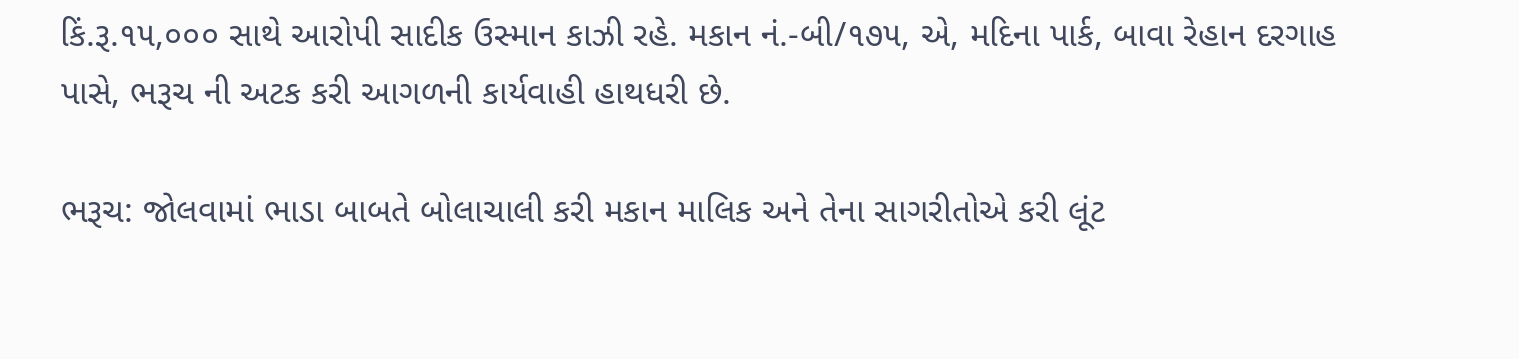કિં.રૂ.૧૫,૦૦૦ સાથે આરોપી સાદીક ઉસ્માન કાઝી રહે. મકાન નં.-બી/૧૭૫, એ, મદિના પાર્ક, બાવા રેહાન દરગાહ પાસે, ભરૂચ ની અટક કરી આગળની કાર્યવાહી હાથધરી છે.

ભરૂચ: જોલવામાં ભાડા બાબતે બોલાચાલી કરી મકાન માલિક અને તેના સાગરીતોએ કરી લૂંટ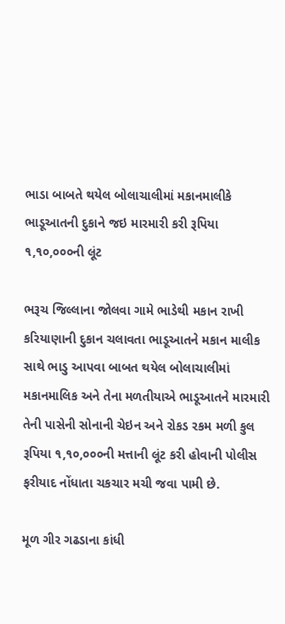ભાડા બાબતે થયેલ બોલાચાલીમાં મકાનમાલીકે ભાડૂઆતની દુકાને જઇ મારમારી કરી રૂપિયા ૧,૧૦,૦૦૦ની લૂંટ

ભરૂચ જિલ્લાના જોલવા ગામે ભાડેથી મકાન રાખી કરિયાણાની દુકાન ચલાવતા ભાડૂઆતને મકાન માલીક સાથે ભાડુ આપવા બાબત થયેલ બોલાચાલીમાં મકાનમાલિક અને તેના મળતીયાએ ભાડૂઆતને મારમારી તેની પાસેની સોનાની ચેઇન અને રોકડ રકમ મળી કુલ રૂપિયા ૧,૧૦,૦૦૦ની મત્તાની લૂંટ કરી હોવાની પોલીસ ફરીયાદ નોંધાતા ચકચાર મચી જવા પામી છે.

મૂળ ગીર ગઢડાના કાંધી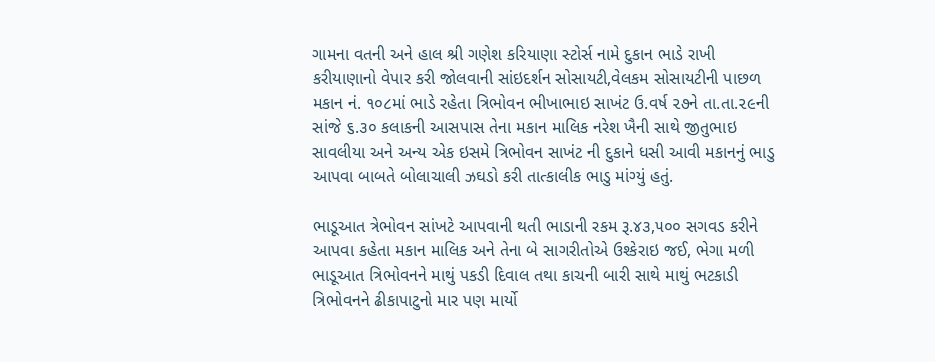ગામના વતની અને હાલ શ્રી ગણેશ કરિયાણા સ્ટોર્સ નામે દુકાન ભાડે રાખી કરીયાણાનો વેપાર કરી જોલવાની સાંઇદર્શન સોસાયટી,વેલકમ સોસાયટીની પાછળ મકાન નં. ૧૦૮માં ભાડે રહેતા ત્રિભોવન ભીખાભાઇ સાખંટ ઉ.વર્ષ ૨૭ને તા.તા.૨૯ની સાંજે ૬.૩૦ કલાકની આસપાસ તેના મકાન માલિક નરેશ ખૈની સાથે જીતુભાઇ સાવલીયા અને અન્ય એક ઇસમે ત્રિભોવન સાખંટ ની દુકાને ધસી આવી મકાનનું ભાડુ આપવા બાબતે બોલાચાલી ઝઘડો કરી તાત્કાલીક ભાડુ માંગ્યું હતું.

ભાડૂઆત ત્રેભોવન સાંખટે આપવાની થતી ભાડાની રકમ રૂ.૪૩,૫૦૦ સગવડ કરીને આપવા કહેતા મકાન માલિક અને તેના બે સાગરીતોએ ઉશ્કેરાઇ જઈ, ભેગા મળી ભાડૂઆત ત્રિભોવનને માથું પકડી દિવાલ તથા કાચની બારી સાથે માથું ભટકાડી ત્રિભોવનને ઢીકાપાટુનો માર પણ માર્યો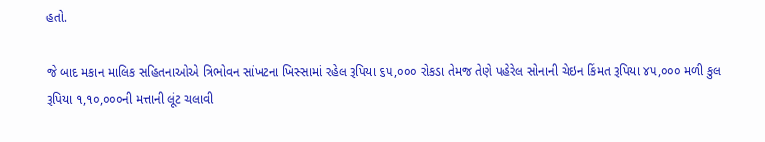હતો.

જે બાદ મકાન માલિક સહિતનાઓએ ત્રિભોવન સાંખટના ખિસ્સામાં રહેલ રૂપિયા ૬૫,૦૦૦ રોકડા તેમજ તેણે પહેરેલ સોનાની ચેઇન કિંમત રૂપિયા ૪૫,૦૦૦ મળી કુલ રૂપિયા ૧,૧૦,૦૦૦ની મત્તાની લૂંટ ચલાવી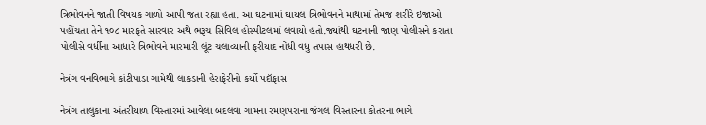ત્રિભોવનને જાતી વિષયક ગાળો આપી જતા રહ્યા હતા. આ ઘટનામાં ઘાયલ ત્રિભોવનને માથામાં તેમજ શરીરે ઇજાઓ પહોંચતા તેને ૧૦૮ મારફતે સારવાર અથે ભરૂચ સિવિલ હોસ્પીટલમાં લવાયો હતો.જ્યાંથી ઘટનાની જાણ પોલીસને કરાતા પોલીસે વર્ધીના આધારે ત્રિભોવને મારમારી લૂંટ ચલાવ્યાની ફરીયાદ નોંધી વધુ તપાસ હાથધરી છે.

નેત્રંગ વનવિભાગે કાંટીપાડા ગામેથી લાકડાની હેરાફેરીનો કર્યો પદૉફાસ

નેત્રંગ તાલુકાના અંતરીયાળ વિસ્તારમાં આવેલા બદલવા ગામના રમણપરાના જંગલ વિસ્તારના કોતરના ભાગે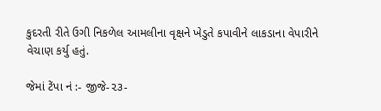કુદરતી રીતે ઉગી નિકળેલ આમલીના વૃક્ષને ખેડુતે કપાવીને લાકડાના વેપારીને વેચાણ કર્યુ હતું.

જેમાં ટેંપા નં :- જીજે-૨૩-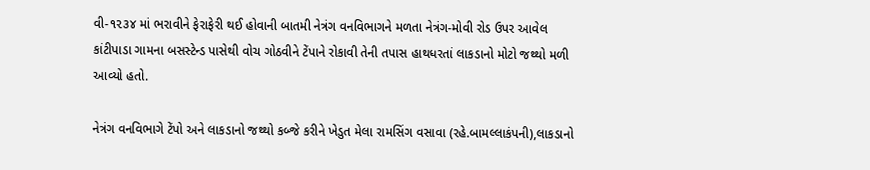વી-૧૨૩૪ માં ભરાવીને ફેરાફેરી થઈ હોવાની બાતમી નેત્રંગ વનવિભાગને મળતા નેત્રંગ-મોવી રોડ ઉપર આવેલ કાંટીપાડા ગામના બસસ્ટેન્ડ પાસેથી વોચ ગોઠવીને ટેંપાને રોકાવી તેની તપાસ હાથધરતાં લાકડાનો મોટો જથ્થો મળી આવ્યો હતો.

નેત્રંગ વનવિભાગે ટેંપો અને લાકડાનો જથ્થો કબ્જે કરીને ખેડુત મેલા રામસિંગ વસાવા (રહે.બામલ્લાકંપની),લાકડાનો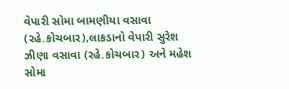વેપારી સોમા બામણીયા વસાવા (રહે.કોચબાર),લાકડાનો વેપારી સુરેશ ઝીણા વસાવા (રહે.કોચબાર) અને મહેશ સોમા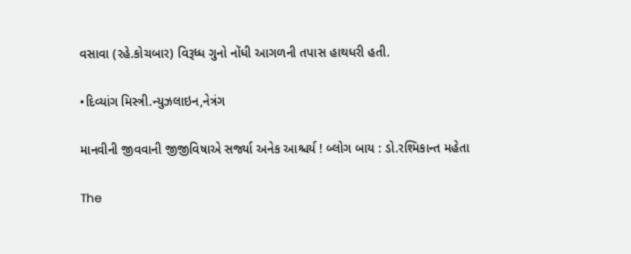વસાવા (રહે.કોચબાર) વિરૂધ્ધ ગુનો નોંધી આગળની તપાસ હાથધરી હતી.

•દિવ્યાંગ મિસ્ત્રી.ન્યુઝલાઇન,નેત્રંગ

માનવીની જીવવાની જીજીવિષાએ સર્જ્યા અનેક આશ્ચર્ય ! બ્લોગ બાય : ડો.રશ્મિકાન્ત મહેતા

The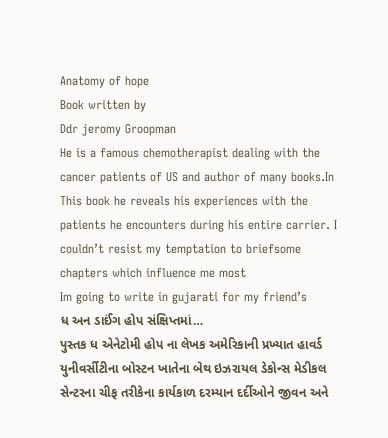Anatomy of hope
Book written by
Ddr jeromy Groopman
He is a famous chemotherapist dealing with the cancer patients of US and author of many books.In This book he reveals his experiences with the patients he encounters during his entire carrier. I couldn’t resist my temptation to briefsome chapters which influence me most
Im going to write in gujarati for my friend’s
ધ અન ડાઈંગ હોપ સંક્ષિપ્તમાં…
પુસ્તક ધ એનેટોમી હોપ ના લેખક અમેરિકાની પ્રખ્યાત હાવર્ડ યુનીવર્સીટીના બોસ્ટન ખાતેના બેથ ઇઝરાયલ ડેકોન્સ મેડીકલ સેન્ટરના ચીફ તરીકેના કાર્યકાળ દરમ્યાન દર્દીઓને જીવન અને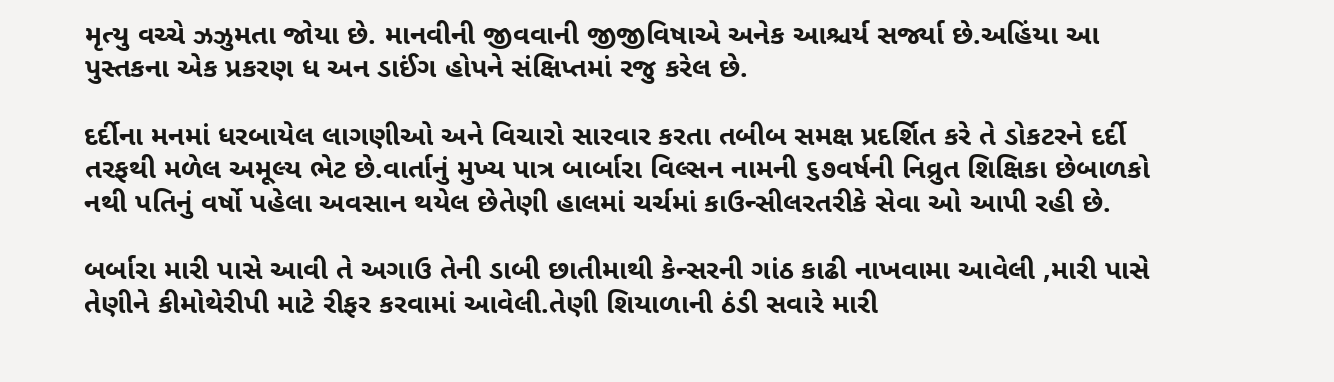મૃત્યુ વચ્ચે ઝઝુમતા જોયા છે. માનવીની જીવવાની જીજીવિષાએ અનેક આશ્ચર્ય સર્જ્યા છે.અહિંયા આ પુસ્તકના એક પ્રકરણ ધ અન ડાઈંગ હોપને સંક્ષિપ્તમાં રજુ કરેલ છે.

દર્દીના મનમાં ધરબાયેલ લાગણીઓ અને વિચારો સારવાર કરતા તબીબ સમક્ષ પ્રદર્શિત કરે તે ડોકટરને દર્દી તરફથી મળેલ અમૂલ્ય ભેટ છે.વાર્તાનું મુખ્ય પાત્ર બાર્બારા વિલ્સન નામની ૬૭વર્ષની નિવ્રુત શિક્ષિકા છેબાળકો નથી પતિનું વર્ષો પહેલા અવસાન થયેલ છેતેણી હાલમાં ચર્ચમાં કાઉન્સીલરતરીકે સેવા ઓ આપી રહી છે.

બર્બારા મારી પાસે આવી તે અગાઉ તેની ડાબી છાતીમાથી કેન્સરની ગાંઠ કાઢી નાખવામા આવેલી ,મારી પાસે તેણીને કીમોથેરીપી માટે રીફર કરવામાં આવેલી.તેણી શિયાળાની ઠંડી સવારે મારી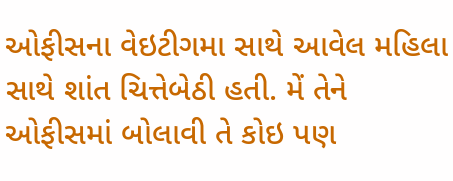ઓફીસના વેઇટીગમા સાથે આવેલ મહિલા સાથે શાંત ચિત્તેબેઠી હતી. મેં તેને ઓફીસમાં બોલાવી તે કોઇ પણ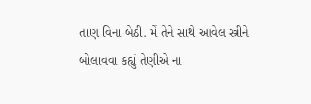તાણ વિના બેઠી. મેં તેને સાથે આવેલ સ્ત્રીને બોલાવવા કહ્યું તેણીએ ના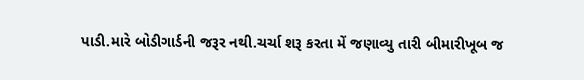પાડી.મારે બોડીગાર્ડની જરૂર નથી.ચર્ચા શરૂ કરતા મેં જણાવ્યુ તારી બીમારીખૂબ જ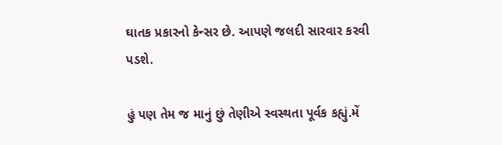ઘાતક પ્રકારનો કેન્સર છે. આપણે જલદી સારવાર કરવી પડશે.

હું પણ તેમ જ માનું છું તેણીએ સ્વસ્થતા પૂર્વક કહ્યું.મેં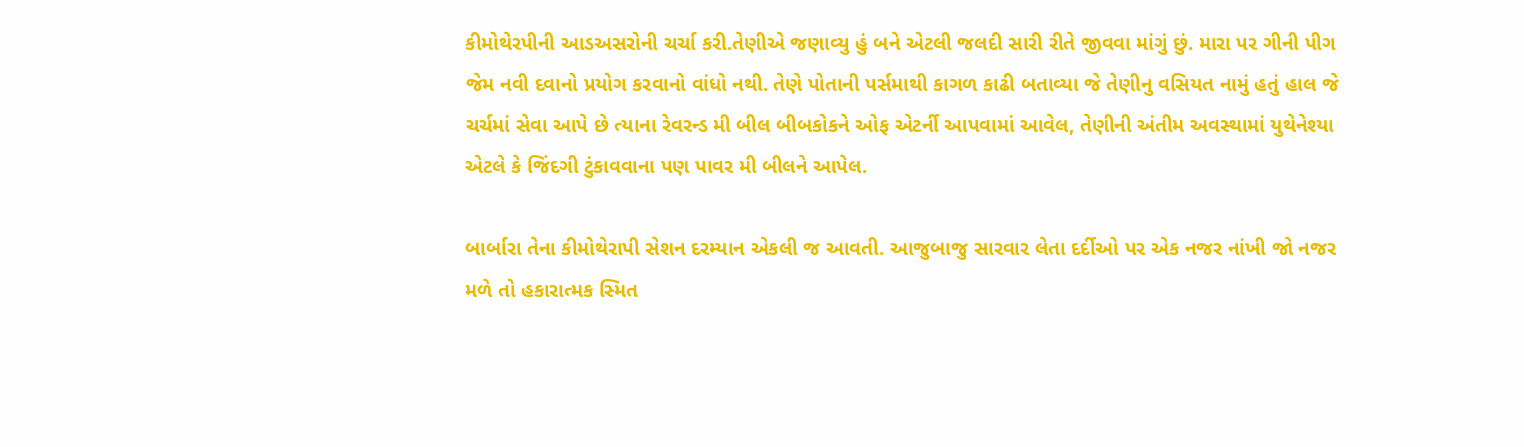કીમોથેરપીની આડઅસરોની ચર્ચા કરી.તેણીએ જણાવ્યુ હું બને એટલી જલદી સારી રીતે જીવવા માંગું છું. મારા પર ગીની પીગ જેમ નવી દવાનો પ્રયોગ કરવાનો વાંધો નથી. તેણે પોતાની પર્સમાથી કાગળ કાઢી બતાવ્યા જે તેણીનુ વસિયત નામું હતું હાલ જે ચર્ચમાં સેવા આપે છે ત્યાના રેવરન્ડ મી બીલ બીબકોકને ઓફ એટર્ની આપવામાં આવેલ, તેણીની અંતીમ અવસ્થામાં યુથેનેશ્યા એટલે કે જિંદગી ટુંકાવવાના પણ પાવર મી બીલને આપેલ.

બાર્બારા તેના કીમોથેરાપી સેશન દરમ્યાન એકલી જ આવતી. આજુબાજુ સારવાર લેતા દર્દીઓ પર એક નજર નાંખી જો નજર મળે તો હકારાત્મક સ્મિત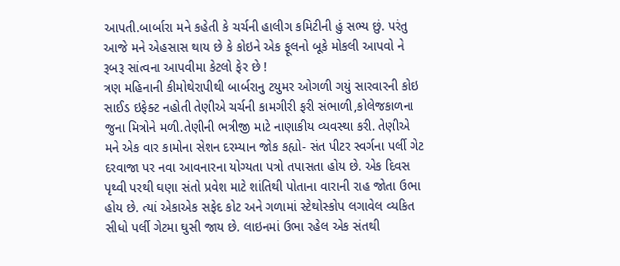આપતી.બાર્બારા મને કહેતી કે ચર્ચની હાલીગ કમિટીની હું સભ્ય છું. પરંતુ આજે મને એહસાસ થાય છે કે કોઇને એક ફૂલનો બૂકે મોકલી આપવો ને રૂબરૂ સાંત્વના આપવીમા કેટલો ફેર છે !
ત્રણ મહિનાની કીમોથેરાપીથી બાર્બરાનુ ટયુમર ઓગળી ગયું સારવારની કોઇ સાઈડ ઇફેક્ટ નહોતી તેણીએ ચર્ચની કામગીરી ફરી સંભાળી,કોલેજકાળના જુના મિત્રોને મળી.તેણીની ભત્રીજી માટે નાણાકીય વ્યવસ્થા કરી. તેણીએ મને એક વાર કામોના સેશન દરમ્યાન જોક કહ્યો- સંત પીટર સ્વર્ગના પર્લી ગેટ દરવાજા પર નવા આવનારના યોગ્યતા પત્રો તપાસતા હોય છે. એક દિવસ પૃથ્વી પરથી ઘણા સંતો પ્રવેશ માટે શાંતિથી પોતાના વારાની રાહ જોતા ઉભા હોય છે. ત્યાં એકાએક સફેદ કોટ અને ગળામાં સ્ટેથોસ્કોપ લગાવેલ વ્યકિત સીધો પર્લી ગેટમા ઘુસી જાય છે. લાઇનમાં ઉભા રહેલ એક સંતથી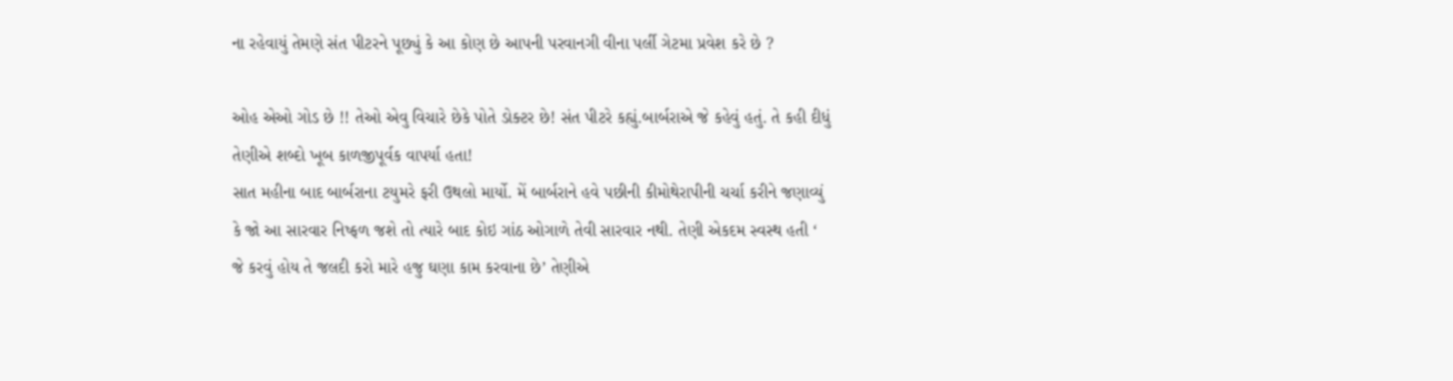ના રહેવાયું તેમણે સંત પીટરને પૂછ્યું કે આ કોણ છે આપની પરવાનગી વીના પર્લી ગેટમા પ્રવેશ કરે છે ?

ઓહ એઓ ગોડ છે !! તેઓ એવુ વિચારે છેકે પોતે ડોક્ટર છે! સંત પીટરે કહ્યું.બાર્બરાએ જે કહેવું હતું. તે કહી દીધું તેણીએ શબ્દો ખૂબ કાળજીપૂર્વક વાપર્યા હતા!
સાત મહીના બાદ બાર્બરાના ટયુમરે ફરી ઉથલો માર્યો. મેં બાર્બરાને હવે પછીની કીમોથેરાપીની ચર્ચા કરીને જણાવ્યું કે જો આ સારવાર નિષ્ફળ જશે તો ત્યારે બાદ કોઇ ગાંઠ ઓગાળે તેવી સારવાર નથી. તેણી એકદમ સ્વસ્થ હતી ‘ જે કરવું હોય તે જલદી કરો મારે હજુ ઘણા કામ કરવાના છે’ તેણીએ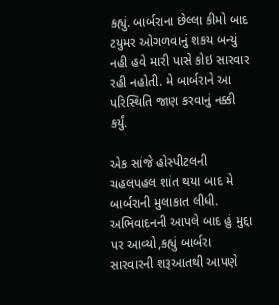કહ્યું. બાર્બરાના છેલ્લા કીમો બાદ ટયુમર ઓગળવાનું શકય બન્યું નહી હવે મારી પાસે કોઇ સારવાર રહી નહોતી. મે બાર્બરાને આ પરિસ્થિતિ જાણ કરવાનું નક્કી કર્યું.

એક સાંજે હોસ્પીટલની ચહલપહલ શાંત થયા બાદ મે બાર્બરાની મુલાકાત લીધી. અભિવાદનની આપલે બાદ હું મુદ્દા પર આવ્યો,કહ્યું બાર્બરા સારવારની શરૂઆતથી આપણે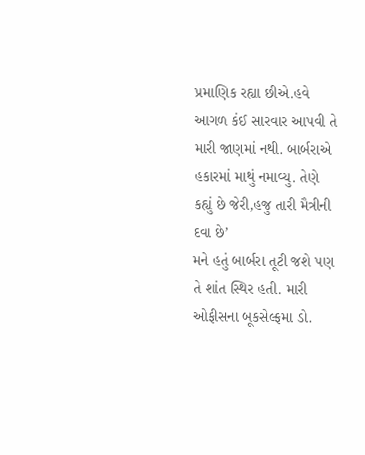પ્રમાણિક રહ્યા છીએ.હવે આગળ કંઈ સારવાર આપવી તે મારી જાણમાં નથી. બાર્બરાએ હકારમાં માથું નમાવ્યુ. તેણે કહ્યું છે જેરી,હજુ તારી મૈત્રીની દવા છે’
મને હતું બાર્બરા તૂટી જશે પણ તે શાંત સ્થિર હતી. મારી ઓફીસના બૂકસેલ્ફમા ડો.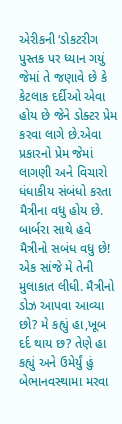એરીકની ‘ડોકટરીગ પુસ્તક પર ધ્યાન ગયું જેમાં તે જણાવે છે કે કેટલાક દર્દીઓ એવા હોય છે જેને ડોક્ટર પ્રેમ કરવા લાગે છે.એવા પ્રકારનો પ્રેમ જેમાં લાગણી અને વિચારો ધંધાકીય સંબંધો કરતા મૈત્રીના વધુ હોય છે. બાર્બરા સાથે હવે મૈત્રીનો સબંધ વધુ છે!
એક સાંજે મે તેની મુલાકાત લીધી. મૈત્રીનો ડોઝ આપવા આવ્યા છો? મે કહ્યું હા,ખૂબ દર્દ થાય છ? તેણે હા કહ્યું અને ઉમેર્યું હું બેભાનવસ્થામા મરવા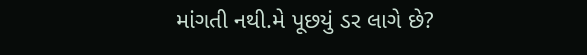માંગતી નથી.મે પૂછયું ડર લાગે છે?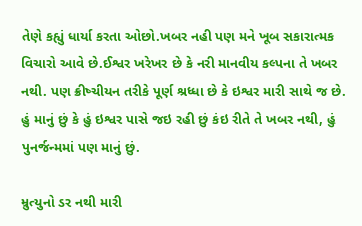તેણે કહ્યું ધાર્યા કરતા ઓછો.ખબર નહી પણ મને ખૂબ સકારાત્મક વિચારો આવે છે.ઈશ્વર ખરેખર છે કે નરી માનવીય કલ્પના તે ખબર નથી. પણ ક્રીષ્ચીયન તરીકે પૂર્ણ શ્રધ્ધા છે કે ઇશ્વર મારી સાથે જ છે. હું માનું છું કે હું ઇશ્વર પાસે જઇ રહી છું કંઇ રીતે તે ખબર નથી, હું પુનર્જન્મમાં પણ માનું છું.

મ્રુત્યુનો ડર નથી મારી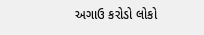અગાઉ કરોડો લોકો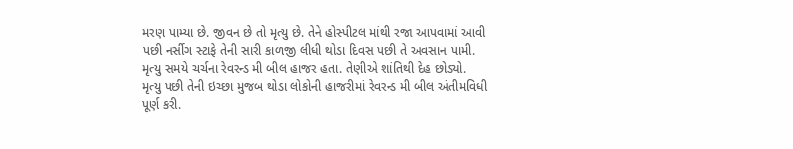મરણ પામ્યા છે. જીવન છે તો મૃત્યુ છે. તેને હોસ્પીટલ માંથી રજા આપવામાં આવી પછી નર્સીગ સ્ટાફે તેની સારી કાળજી લીધી થોડા દિવસ પછી તે અવસાન પામી. મૃત્યુ સમયે ચર્ચના રેવરન્ડ મી બીલ હાજર હતા. તેણીએ શાંતિથી દેહ છોડ્યો. મૃત્યુ પછી તેની ઇચ્છા મુજબ થોડા લોકોની હાજરીમાં રેવરન્ડ મી બીલ અંતીમવિધી પૂર્ણ કરી.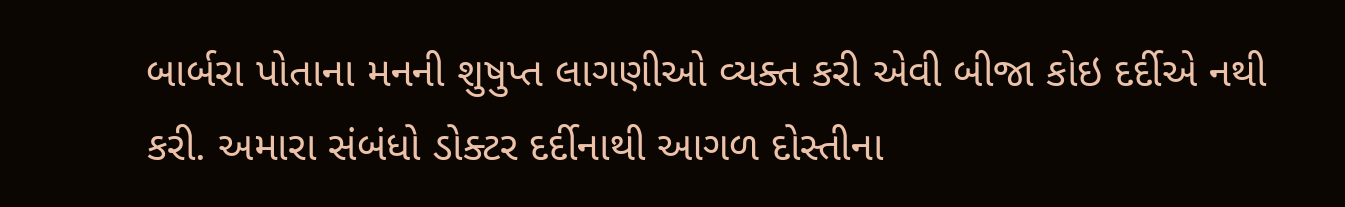બાર્બરા પોતાના મનની શુષુપ્ત લાગણીઓ વ્યક્ત કરી એવી બીજા કોઇ દર્દીએ નથી કરી. અમારા સંબંધો ડોક્ટર દર્દીનાથી આગળ દોસ્તીના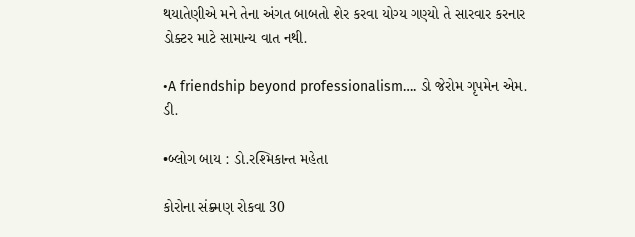થયાતેણીએ મને તેના અંગત બાબતો શેર કરવા યોગ્ય ગણ્યો તે સારવાર કરનાર ડોક્ટર માટે સામાન્ય વાત નથી.

•A friendship beyond professionalism…. ડો જેરોમ ગૃપમેન એમ. ડી.

•બ્લોગ બાય : ડો.રશ્મિકાન્ત મહેતા

કોરોના સંક્ર્મણ રોકવા 30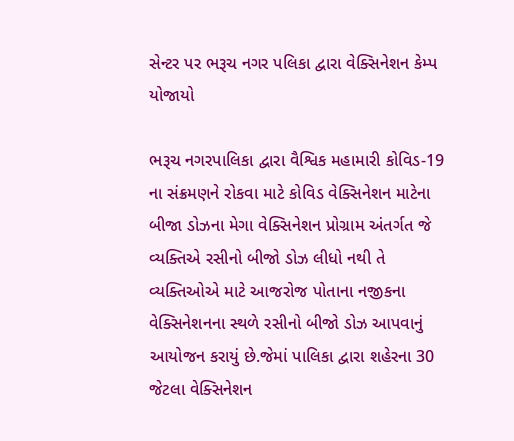સેન્ટર પર ભરૂચ નગર પલિકા દ્વારા વેક્સિનેશન કેમ્પ યોજાયો

ભરૂચ નગરપાલિકા દ્વારા વૈશ્વિક મહામારી કોવિડ-19 ના સંક્રમણને રોકવા માટે કોવિડ વેક્સિનેશન માટેના બીજા ડોઝના મેગા વેક્સિનેશન પ્રોગ્રામ અંતર્ગત જે વ્યક્તિએ રસીનો બીજો ડોઝ લીધો નથી તે વ્યક્તિઓએ માટે આજરોજ પોતાના નજીકના વેક્સિનેશનના સ્થળે રસીનો બીજો ડોઝ આપવાનું આયોજન કરાયું છે.જેમાં પાલિકા દ્વારા શહેરના 30 જેટલા વેક્સિનેશન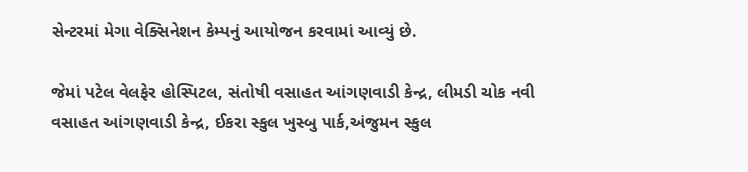સેન્ટરમાં મેગા વેક્સિનેશન કેમ્પનું આયોજન કરવામાં આવ્યું છે.

જેમાં પટેલ વેલફેર હોસ્પિટલ, સંતોષી વસાહત આંગણવાડી કેન્દ્ર, લીમડી ચોક નવી વસાહત આંગણવાડી કેન્દ્ર, ઈકરા સ્કુલ ખુસ્બુ પાર્ક,અંજુમન સ્કુલ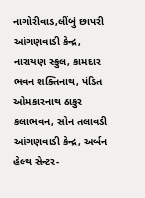નાગોરીવાડ,લીંબું છાપરી આંગણવાડી કેન્દ્ર, નારાયણ સ્કુલ, કામદાર ભવન શક્તિનાથ, પંડિત ઓમકારનાથ ઠાકુર કલાભવન, સોન તલાવડી આંગણવાડી કેન્દ્ર, અર્બન હેલ્થ સેન્ટર-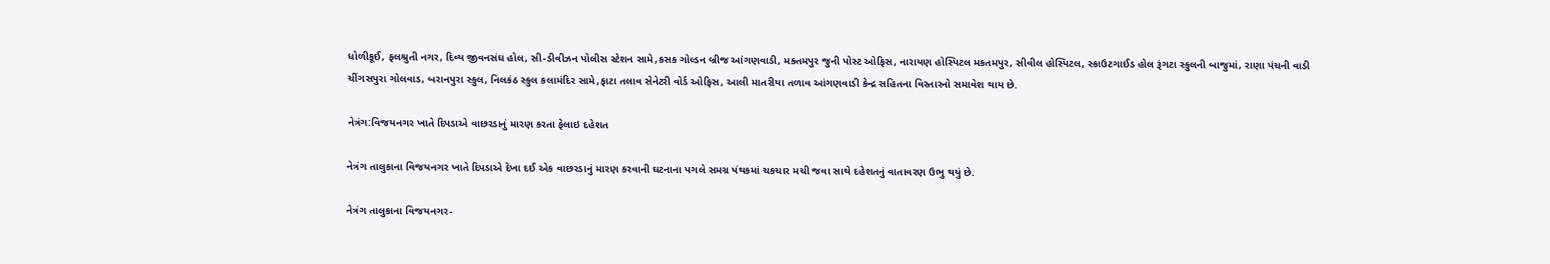ધોળીકૂઈ, ફલશ્રુતી નગર, દિવ્ય જીવનસંઘ હોલ, સી-ડીવીઝન પોલીસ સ્ટેશન સામે,કસક ગોલ્ડન બ્રીજ આંગણવાડી, મક્તમપુર જુની પોસ્ટ ઓફિસ, નારાયણ હોસ્પિટલ મકતમપુર, સીવીલ હોસ્પિટલ, સ્કાઉટગાઈડ હોલ રૂંગટા સ્કુલની બાજુમાં, રાણા પંચની વાડી ચીંગસપુરા ગોલવાડ, બરાનપુરા સ્કુલ, નિલકંઠ સ્કુલ કલામંદિર સામે,ફાટા તલાવ સેનેટરી વોર્ડ ઓફિસ, આલી માતરીયા તળાવ આંગણવાડી કેન્દ્ર સહિતના વિસ્તારનો સમાવેશ થાય છે.

નેત્રંગ:વિજયનગર ખાતે દિપડાએ વાછરડાનું મારણ કરતા ફેલાઇ દહેશત

નેત્રંગ તાલુકાના વિજયનગર ખાતે દિપડાએ દેખા દઈ એક વાછરડાનું મારણ કરવાની ઘટનાના પગલે સમગ્ર પંથકમાં ચકચાર મચી જવા સાથે દહેશતનું વાતાવરણ ઉભુ થયું છે.

નેત્રંગ તાલુકાના વિજયનગર-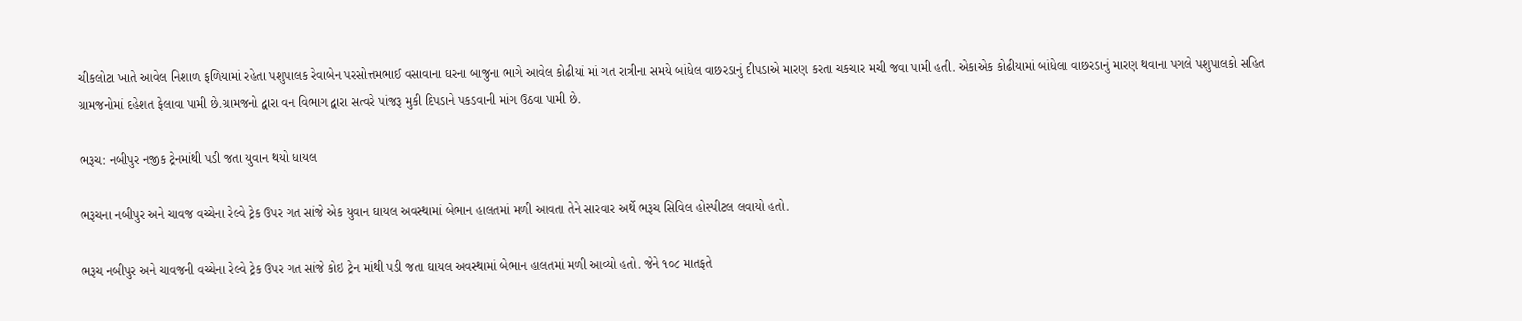ચીકલોટા ખાતે આવેલ નિશાળ ફળિયામાં રહેતા પશુપાલક રેવાબેન પરસોત્તમભાઈ વસાવાના ઘરના બાજુના ભાગે આવેલ કોઢીયાં માં ગત રાત્રીના સમયે બાંધેલ વાછરડાનું દીપડાએ મારણ કરતા ચકચાર મચી જવા પામી હતી. એકાએક કોઢીયામાં બાંધેલા વાછરડાનું મારણ થવાના પગલે પશુપાલકો સહિત ગ્રામજનોમાં દહેશત ફેલાવા પામી છે.ગ્રામજનો દ્વારા વન વિભાગ દ્વારા સત્વરે પાંજરૂ મુકી દિપડાને પકડવાની માંગ ઉઠવા પામી છે.

ભરૂચ: નબીપુર નજીક ટ્રેનમાંથી પડી જતા યુવાન થયો ધાયલ

ભરૂચના નબીપુર અને ચાવજ વચ્ચેના રેલ્વે ટ્રેક ઉપર ગત સાંજે એક યુવાન ઘાયલ અવસ્થામાં બેભાન હાલતમાં મળી આવતા તેને સારવાર અર્થે ભરૂચ સિવિલ હોસ્પીટલ લવાયો હતો.

ભરૂચ નબીપુર અને ચાવજની વચ્ચેના રેલ્વે ટ્રેક ઉપર ગત સાંજે કોઇ ટ્રેન માંથી પડી જતા ઘાયલ અવસ્થામાં બેભાન હાલતમાં મળી આવ્યો હતો. જેને ૧૦૮ માતફતે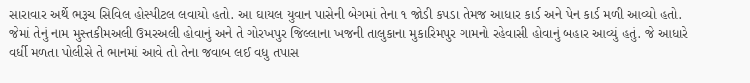સારાવાર અર્થે ભરૂચ સિવિલ હોસ્પીટલ લવાયો હતો. આ ઘાયલ યુવાન પાસેની બેગમાં તેના ૧ જોડી કપડા તેમજ આધાર કાર્ડ અને પેન કાર્ડ મળી આવ્યો હતો. જેમાં તેનું નામ મુસ્તકીમઅલી ઉમરઅલી હોવાનું અને તે ગોરખપુર જિલ્લાના ખજની તાલુકાના મુકારિમપુર ગામનો રહેવાસી હોવાનું બહાર આવ્યું હતું. જે આધારે વર્ધી મળતા પોલીસે તે ભાનમાં આવે તો તેના જવાબ લઈ વધુ તપાસ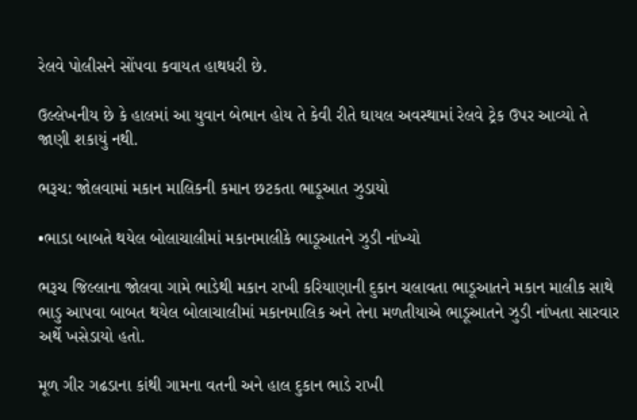રેલવે પોલીસને સોંપવા કવાયત હાથધરી છે.

ઉલ્લેખનીય છે કે હાલમાં આ યુવાન બેભાન હોય તે કેવી રીતે ઘાયલ અવસ્થામાં રેલવે ટ્રેક ઉપર આવ્યો તે જાણી શકાયું નથી.

ભરૂચ: જોલવામાં મકાન માલિકની કમાન છટકતા ભાડૂઆત ઝુડાયો

•ભાડા બાબતે થયેલ બોલાચાલીમાં મકાનમાલીકે ભાડૂઆતને ઝુડી નાંખ્યો

ભરૂચ જિલ્લાના જોલવા ગામે ભાડેથી મકાન રાખી કરિયાણાની દુકાન ચલાવતા ભાડૂઆતને મકાન માલીક સાથે ભાડુ આપવા બાબત થયેલ બોલાચાલીમાં મકાનમાલિક અને તેના મળતીયાએ ભાડૂઆતને ઝુડી નાંખતા સારવાર અર્થે ખસેડાયો હતો.

મૂળ ગીર ગઢડાના કાંથી ગામના વતની અને હાલ દુકાન ભાડે રાખી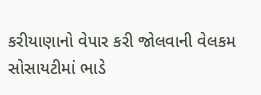કરીયાણાનો વેપાર કરી જોલવાની વેલકમ સોસાયટીમાં ભાડે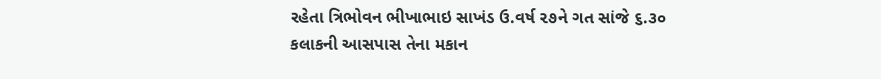રહેતા ત્રિભોવન ભીખાભાઇ સાખંડ ઉ.વર્ષ ૨૭ને ગત સાંજે ૬.૩૦ કલાકની આસપાસ તેના મકાન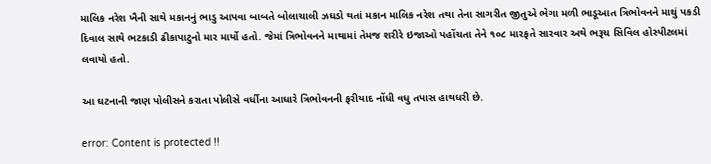માલિક નરેશ ખૈની સાથે મકાનનું ભાડુ આપવા બાબતે બોલાચાલી ઝઘડો થતાં મકાન માલિક નરેશ તથા તેના સાગરીત જીતુએ ભેગા મળી ભાડૂઆત ત્રિભોવનને માથું પકડી દિવાલ સાથે ભટકાડી ઢીકાપાટુનો માર માર્યો હતો. જેમાં ત્રિભોવનને માથામાં તેમજ શરીરે ઇજાઓ પહોંચતા તેને ૧૦૮ મારફતે સારવાર અથે ભરૂચ સિવિલ હોસ્પીટલમાં લવાયો હતો.

આ ઘટનાની જાણ પોલીસને કરાતા પોલીસે વર્ધીના આધારે ત્રિભોવનની ફરીયાદ નોંધી વધુ તપાસ હાથધરી છે.

error: Content is protected !!